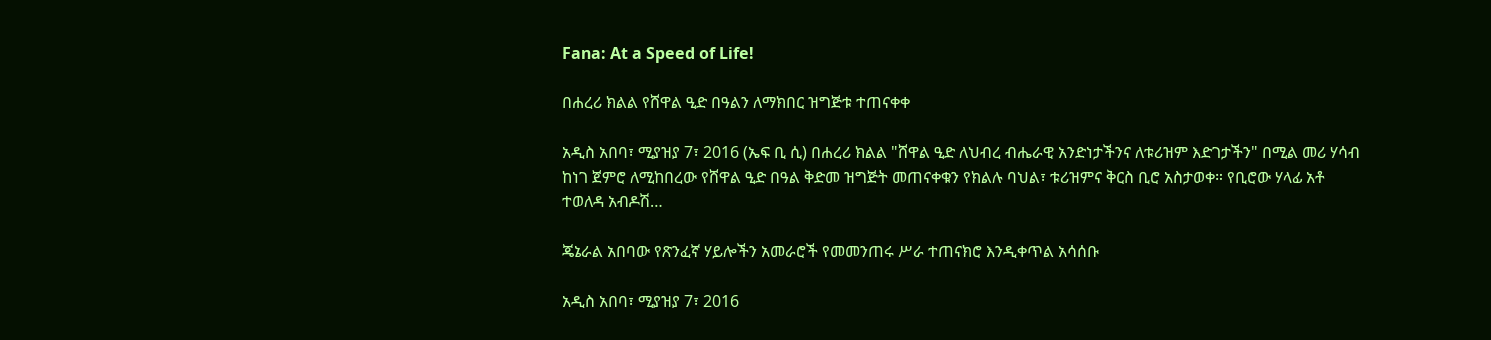Fana: At a Speed of Life!

በሐረሪ ክልል የሸዋል ዒድ በዓልን ለማክበር ዝግጅቱ ተጠናቀቀ

አዲስ አበባ፣ ሚያዝያ 7፣ 2016 (ኤፍ ቢ ሲ) በሐረሪ ክልል "ሸዋል ዒድ ለህብረ ብሔራዊ አንድነታችንና ለቱሪዝም እድገታችን" በሚል መሪ ሃሳብ ከነገ ጀምሮ ለሚከበረው የሸዋል ዒድ በዓል ቅድመ ዝግጅት መጠናቀቁን የክልሉ ባህል፣ ቱሪዝምና ቅርስ ቢሮ አስታወቀ። የቢሮው ሃላፊ አቶ ተወለዳ አብዶሽ…

ጄኔራል አበባው የጽንፈኛ ሃይሎችን አመራሮች የመመንጠሩ ሥራ ተጠናክሮ እንዲቀጥል አሳሰቡ

አዲስ አበባ፣ ሚያዝያ 7፣ 2016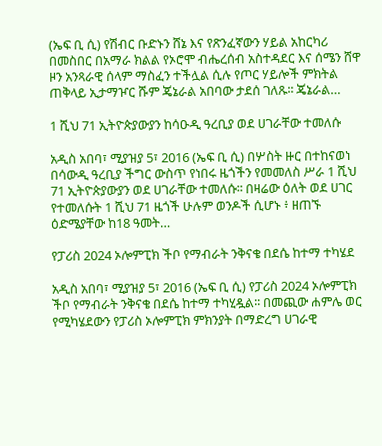(ኤፍ ቢ ሲ) የሽብር ቡድኑን ሸኔ እና የጽንፈኛውን ሃይል አከርካሪ በመስበር በአማራ ክልል የኦሮሞ ብሔረሰብ አስተዳደር እና ሰሜን ሸዋ ዞን አንጻራዊ ሰላም ማስፈን ተችሏል ሲሉ የጦር ሃይሎች ምክትል ጠቅላይ ኢታማዦር ሹም ጄኔራል አበባው ታደሰ ገለጹ፡፡ ጄኔራል…

1 ሺህ 71 ኢትዮጵያውያን ከሳዑዲ ዓረቢያ ወደ ሀገራቸው ተመለሱ

አዲስ አበባ፣ ሚያዝያ 5፣ 2016 (ኤፍ ቢ ሲ) በሦስት ዙር በተከናወነ በሳውዲ ዓረቢያ ችግር ውስጥ የነበሩ ዜጎችን የመመለስ ሥራ 1 ሺህ 71 ኢትዮጵያውያን ወደ ሀገራቸው ተመለሱ፡፡ በዛሬው ዕለት ወደ ሀገር የተመለሱት 1 ሺህ 71 ዜጎች ሁሉም ወንዶች ሲሆኑ ፥ ዘጠኙ ዕድሜያቸው ከ18 ዓመት…

የፓሪስ 2024 ኦሎምፒክ ችቦ የማብራት ንቅናቄ በደሴ ከተማ ተካሄደ

አዲስ አበባ፣ ሚያዝያ 5፣ 2016 (ኤፍ ቢ ሲ) የፓሪስ 2024 ኦሎምፒክ ችቦ የማብራት ንቅናቄ በደሴ ከተማ ተካሂዷል፡፡ በመጪው ሐምሌ ወር የሚካሄደውን የፓሪስ ኦሎምፒክ ምክንያት በማድረግ ሀገራዊ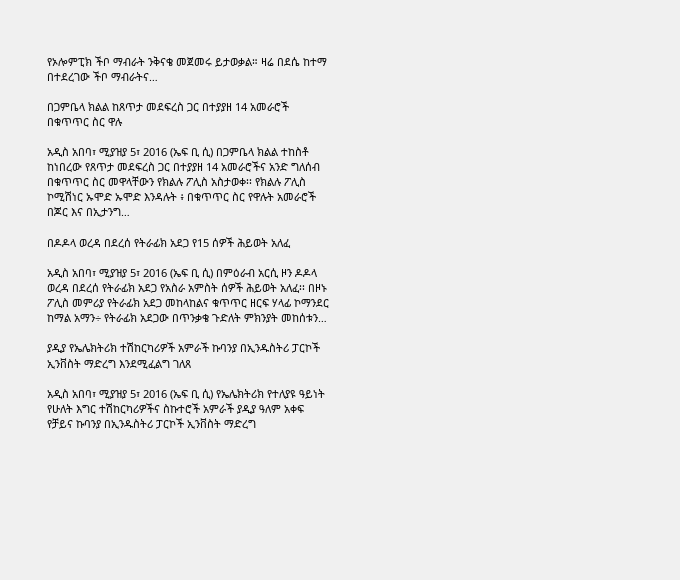የኦሎምፒክ ችቦ ማብራት ንቅናቄ መጀመሩ ይታወቃል። ዛሬ በደሴ ከተማ በተደረገው ችቦ ማብራትና…

በጋምቤላ ክልል ከጸጥታ መደፍረስ ጋር በተያያዘ 14 አመራሮች በቁጥጥር ስር ዋሉ

አዲስ አበባ፣ ሚያዝያ 5፣ 2016 (ኤፍ ቢ ሲ) በጋምቤላ ክልል ተከስቶ ከነበረው የጸጥታ መደፍረስ ጋር በተያያዘ 14 አመራሮችና አንድ ግለሰብ በቁጥጥር ስር መዋላቸውን የክልሉ ፖሊስ አስታወቀ፡፡ የክልሉ ፖሊስ ኮሚሽነር ኡሞድ ኡሞድ እንዳሉት ፥ በቁጥጥር ስር የዋሉት አመራሮች በጆር እና በኢታንግ…

በዶዶላ ወረዳ በደረሰ የትራፊክ አደጋ የ15 ሰዎች ሕይወት አለፈ

አዲስ አበባ፣ ሚያዝያ 5፣ 2016 (ኤፍ ቢ ሲ) በምዕራብ አርሲ ዞን ዶዶላ ወረዳ በደረሰ የትራፊክ አደጋ የአስራ አምስት ሰዎች ሕይወት አለፈ፡፡ በዞኑ ፖሊስ መምሪያ የትራፊክ አደጋ መከላከልና ቁጥጥር ዘርፍ ሃላፊ ኮማንደር ከማል አማን÷ የትራፊክ አደጋው በጥንቃቄ ጉድለት ምክንያት መከሰቱን…

ያዲያ የኤሌክትሪክ ተሽከርካሪዎች አምራች ኩባንያ በኢንዱስትሪ ፓርኮች ኢንቨስት ማድረግ እንደሚፈልግ ገለጸ

አዲስ አበባ፣ ሚያዝያ 5፣ 2016 (ኤፍ ቢ ሲ) የኤሌክትሪክ የተለያዩ ዓይነት የሁለት እግር ተሽከርካሪዎችና ስኩተሮች አምራች ያዲያ ዓለም አቀፍ የቻይና ኩባንያ በኢንዱስትሪ ፓርኮች ኢንቨስት ማድረግ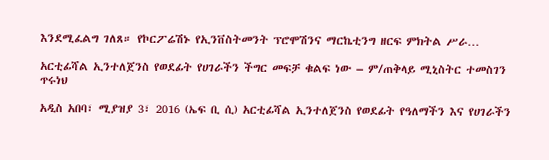እንደሚፈልግ ገለጸ። የኮርፖሬሽኑ የኢንቨስትመንት ፕሮሞሽንና ማርኬቲንግ ዘርፍ ምክትል ሥራ…

አርቲፊሻል ኢንተለጀንስ የወደፊት የሀገራችን ችግር መፍቻ ቁልፍ ነው – ም/ጠቅላይ ሚኒስትር ተመስገን ጥሩነህ

አዲስ አበባ፣ ሚያዝያ 3፣ 2016 (ኤፍ ቢ ሲ) አርቲፊሻል ኢንተለጀንስ የወደፊት የዓለማችን እና የሀገራችን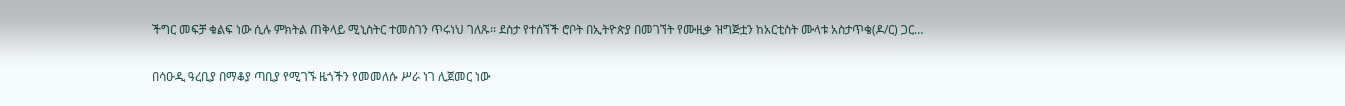ችግር መፍቻ ቁልፍ ነው ሲሉ ምክትል ጠቅላይ ሚኒስትር ተመስገን ጥሩነህ ገለጹ፡፡ ደስታ የተሰኘች ሮቦት በኢትዮጵያ በመገኘት የሙዚቃ ዝግጅቷን ከአርቲስት ሙላቱ አስታጥቄ(ዶ/ር) ጋር…

በሳዑዲ ዓረቢያ በማቆያ ጣቢያ የሚገኙ ዜጎችን የመመለሱ ሥራ ነገ ሊጀመር ነው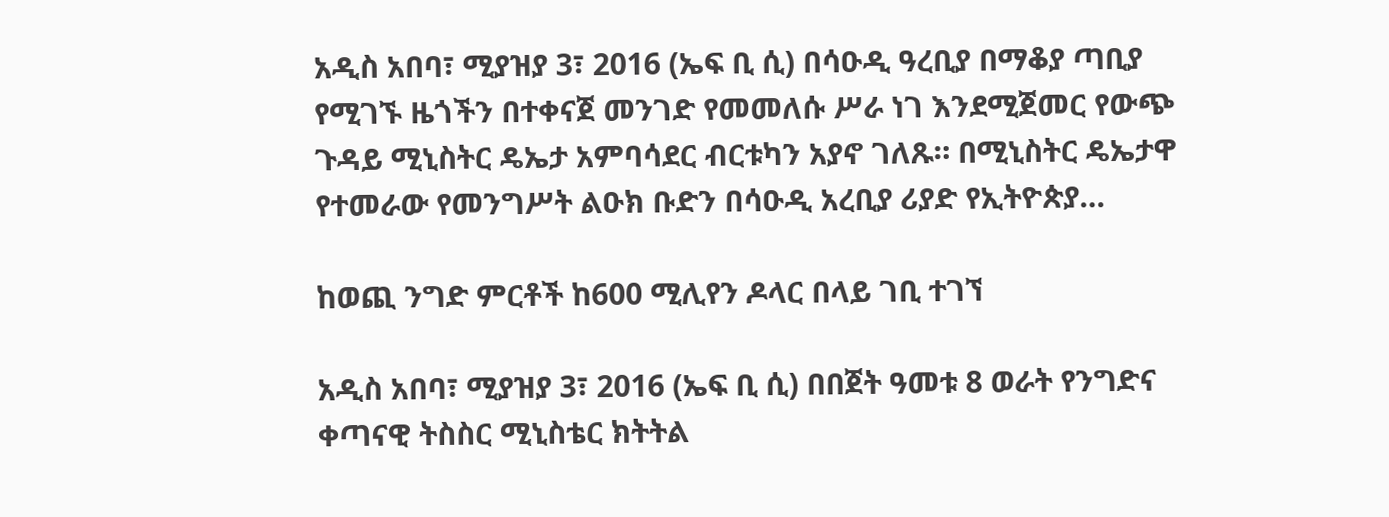አዲስ አበባ፣ ሚያዝያ 3፣ 2016 (ኤፍ ቢ ሲ) በሳዑዲ ዓረቢያ በማቆያ ጣቢያ የሚገኙ ዜጎችን በተቀናጀ መንገድ የመመለሱ ሥራ ነገ እንደሚጀመር የውጭ ጉዳይ ሚኒስትር ዴኤታ አምባሳደር ብርቱካን አያኖ ገለጹ። በሚኒስትር ዴኤታዋ የተመራው የመንግሥት ልዑክ ቡድን በሳዑዲ አረቢያ ሪያድ የኢትዮጵያ…

ከወጪ ንግድ ምርቶች ከ600 ሚሊየን ዶላር በላይ ገቢ ተገኘ

አዲስ አበባ፣ ሚያዝያ 3፣ 2016 (ኤፍ ቢ ሲ) በበጀት ዓመቱ 8 ወራት የንግድና ቀጣናዊ ትስስር ሚኒስቴር ክትትል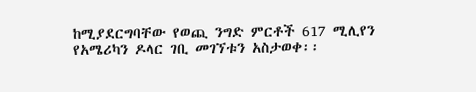ከሚያደርግባቸው የወጪ ንግድ ምርቶች 617 ሚሊየን የአሜሪካን ዶላር ገቢ መገኘቱን አስታወቀ፡፡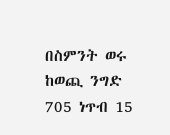በስምንት ወሩ ከወጪ ንግድ 705 ነጥብ 15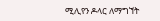ሚሊየን ዶላር ለማግኘት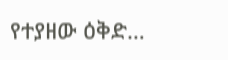የተያዘው ዕቅድ…